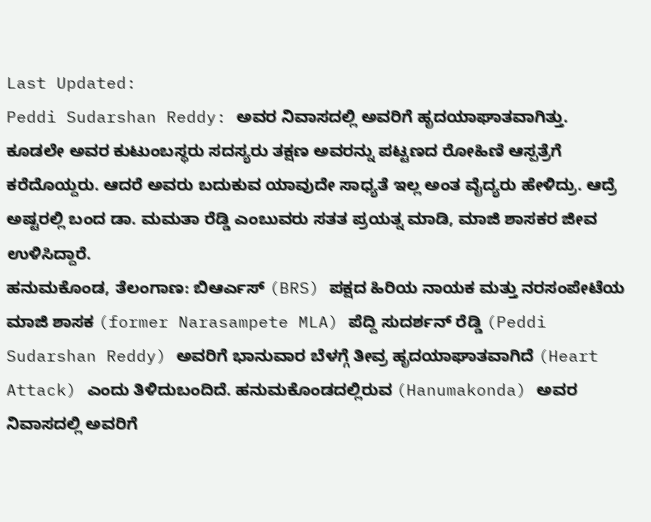Last Updated:
Peddi Sudarshan Reddy: ಅವರ ನಿವಾಸದಲ್ಲಿ ಅವರಿಗೆ ಹೃದಯಾಘಾತವಾಗಿತ್ತು. ಕೂಡಲೇ ಅವರ ಕುಟುಂಬಸ್ಥರು ಸದಸ್ಯರು ತಕ್ಷಣ ಅವರನ್ನು ಪಟ್ಟಣದ ರೋಹಿಣಿ ಆಸ್ಪತ್ರೆಗೆ ಕರೆದೊಯ್ದರು. ಆದರೆ ಅವರು ಬದುಕುವ ಯಾವುದೇ ಸಾಧ್ಯತೆ ಇಲ್ಲ ಅಂತ ವೈದ್ಯರು ಹೇಳಿದ್ರು. ಆದ್ರೆ ಅಷ್ಟರಲ್ಲಿ ಬಂದ ಡಾ. ಮಮತಾ ರೆಡ್ಡಿ ಎಂಬುವರು ಸತತ ಪ್ರಯತ್ನ ಮಾಡಿ, ಮಾಜಿ ಶಾಸಕರ ಜೀವ ಉಳಿಸಿದ್ದಾರೆ.
ಹನುಮಕೊಂಡ, ತೆಲಂಗಾಣ: ಬಿಆರ್ಎಸ್ (BRS) ಪಕ್ಷದ ಹಿರಿಯ ನಾಯಕ ಮತ್ತು ನರಸಂಪೇಟೆಯ ಮಾಜಿ ಶಾಸಕ (former Narasampete MLA) ಪೆದ್ದಿ ಸುದರ್ಶನ್ ರೆಡ್ಡಿ (Peddi Sudarshan Reddy) ಅವರಿಗೆ ಭಾನುವಾರ ಬೆಳಗ್ಗೆ ತೀವ್ರ ಹೃದಯಾಘಾತವಾಗಿದೆ (Heart Attack) ಎಂದು ತಿಳಿದುಬಂದಿದೆ. ಹನುಮಕೊಂಡದಲ್ಲಿರುವ (Hanumakonda) ಅವರ ನಿವಾಸದಲ್ಲಿ ಅವರಿಗೆ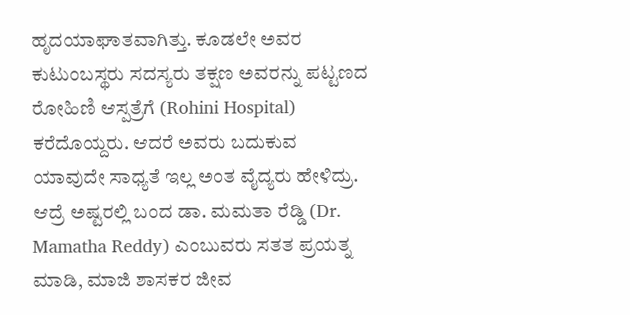ಹೃದಯಾಘಾತವಾಗಿತ್ತು. ಕೂಡಲೇ ಅವರ ಕುಟುಂಬಸ್ಥರು ಸದಸ್ಯರು ತಕ್ಷಣ ಅವರನ್ನು ಪಟ್ಟಣದ ರೋಹಿಣಿ ಆಸ್ಪತ್ರೆಗೆ (Rohini Hospital) ಕರೆದೊಯ್ದರು. ಆದರೆ ಅವರು ಬದುಕುವ ಯಾವುದೇ ಸಾಧ್ಯತೆ ಇಲ್ಲ ಅಂತ ವೈದ್ಯರು ಹೇಳಿದ್ರು. ಆದ್ರೆ ಅಷ್ಟರಲ್ಲಿ ಬಂದ ಡಾ. ಮಮತಾ ರೆಡ್ಡಿ (Dr. Mamatha Reddy) ಎಂಬುವರು ಸತತ ಪ್ರಯತ್ನ ಮಾಡಿ, ಮಾಜಿ ಶಾಸಕರ ಜೀವ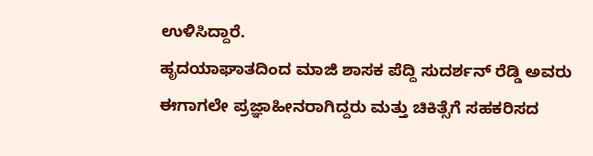ಉಳಿಸಿದ್ದಾರೆ.
ಹೃದಯಾಘಾತದಿಂದ ಮಾಜಿ ಶಾಸಕ ಪೆದ್ದಿ ಸುದರ್ಶನ್ ರೆಡ್ಡಿ ಅವರು ಈಗಾಗಲೇ ಪ್ರಜ್ಞಾಹೀನರಾಗಿದ್ದರು ಮತ್ತು ಚಿಕಿತ್ಸೆಗೆ ಸಹಕರಿಸದ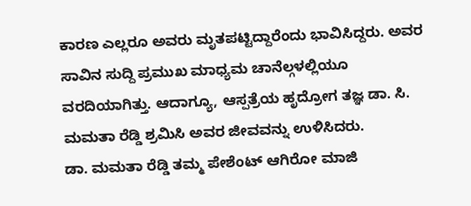ಕಾರಣ ಎಲ್ಲರೂ ಅವರು ಮೃತಪಟ್ಟಿದ್ದಾರೆಂದು ಭಾವಿಸಿದ್ದರು. ಅವರ ಸಾವಿನ ಸುದ್ದಿ ಪ್ರಮುಖ ಮಾಧ್ಯಮ ಚಾನೆಲ್ಗಳಲ್ಲಿಯೂ ವರದಿಯಾಗಿತ್ತು. ಆದಾಗ್ಯೂ, ಆಸ್ಪತ್ರೆಯ ಹೃದ್ರೋಗ ತಜ್ಞ ಡಾ. ಸಿ. ಮಮತಾ ರೆಡ್ಡಿ ಶ್ರಮಿಸಿ ಅವರ ಜೀವವನ್ನು ಉಳಿಸಿದರು.
ಡಾ. ಮಮತಾ ರೆಡ್ಡಿ ತಮ್ಮ ಪೇಶೆಂಟ್ ಆಗಿರೋ ಮಾಜಿ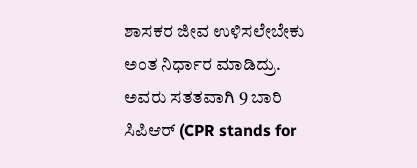ಶಾಸಕರ ಜೀವ ಉಳಿಸಲೇಬೇಕು ಅಂತ ನಿರ್ಧಾರ ಮಾಡಿದ್ರು. ಅವರು ಸತತವಾಗಿ 9 ಬಾರಿ ಸಿಪಿಆರ್ (CPR stands for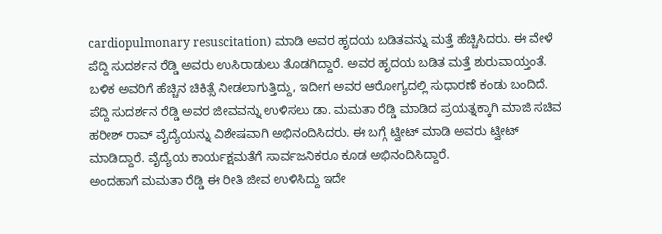cardiopulmonary resuscitation) ಮಾಡಿ ಅವರ ಹೃದಯ ಬಡಿತವನ್ನು ಮತ್ತೆ ಹೆಚ್ಚಿಸಿದರು. ಈ ವೇಳೆ ಪೆದ್ದಿ ಸುದರ್ಶನ ರೆಡ್ಡಿ ಅವರು ಉಸಿರಾಡುಲು ತೊಡಗಿದ್ದಾರೆ. ಅವರ ಹೃದಯ ಬಡಿತ ಮತ್ತೆ ಶುರುವಾಯ್ತಂತೆ. ಬಳಿಕ ಅವರಿಗೆ ಹೆಚ್ಚಿನ ಚಿಕಿತ್ಸೆ ನೀಡಲಾಗುತ್ತಿದ್ದು, ಇದೀಗ ಅವರ ಆರೋಗ್ಯದಲ್ಲಿ ಸುಧಾರಣೆ ಕಂಡು ಬಂದಿದೆ.
ಪೆದ್ದಿ ಸುದರ್ಶನ ರೆಡ್ಡಿ ಅವರ ಜೀವವನ್ನು ಉಳಿಸಲು ಡಾ. ಮಮತಾ ರೆಡ್ಡಿ ಮಾಡಿದ ಪ್ರಯತ್ನಕ್ಕಾಗಿ ಮಾಜಿ ಸಚಿವ ಹರೀಶ್ ರಾವ್ ವೈದ್ಯೆಯನ್ನು ವಿಶೇಷವಾಗಿ ಅಭಿನಂದಿಸಿದರು. ಈ ಬಗ್ಗೆ ಟ್ವೀಟ್ ಮಾಡಿ ಅವರು ಟ್ವೀಟ್ ಮಾಡಿದ್ದಾರೆ. ವೈದ್ಯೆಯ ಕಾರ್ಯಕ್ಷಮತೆಗೆ ಸಾರ್ವಜನಿಕರೂ ಕೂಡ ಅಭಿನಂದಿಸಿದ್ದಾರೆ.
ಅಂದಹಾಗೆ ಮಮತಾ ರೆಡ್ಡಿ ಈ ರೀತಿ ಜೀವ ಉಳಿಸಿದ್ದು ಇದೇ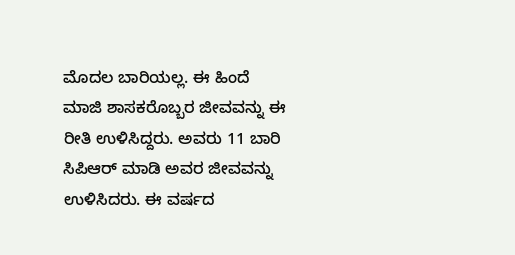ಮೊದಲ ಬಾರಿಯಲ್ಲ. ಈ ಹಿಂದೆ ಮಾಜಿ ಶಾಸಕರೊಬ್ಬರ ಜೀವವನ್ನು ಈ ರೀತಿ ಉಳಿಸಿದ್ದರು. ಅವರು 11 ಬಾರಿ ಸಿಪಿಆರ್ ಮಾಡಿ ಅವರ ಜೀವವನ್ನು ಉಳಿಸಿದರು. ಈ ವರ್ಷದ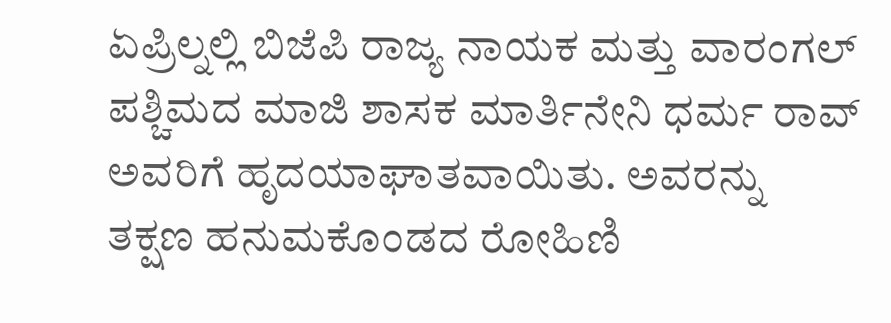ಏಪ್ರಿಲ್ನಲ್ಲಿ ಬಿಜೆಪಿ ರಾಜ್ಯ ನಾಯಕ ಮತ್ತು ವಾರಂಗಲ್ ಪಶ್ಚಿಮದ ಮಾಜಿ ಶಾಸಕ ಮಾರ್ತಿನೇನಿ ಧರ್ಮ ರಾವ್ ಅವರಿಗೆ ಹೃದಯಾಘಾತವಾಯಿತು. ಅವರನ್ನು ತಕ್ಷಣ ಹನುಮಕೊಂಡದ ರೋಹಿಣಿ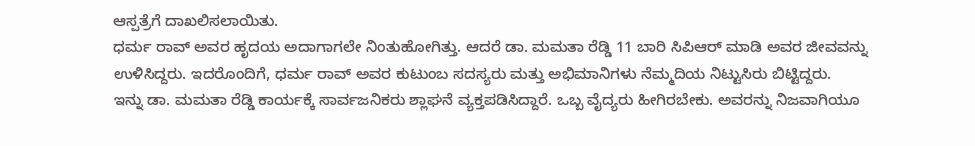ಆಸ್ಪತ್ರೆಗೆ ದಾಖಲಿಸಲಾಯಿತು.
ಧರ್ಮ ರಾವ್ ಅವರ ಹೃದಯ ಅದಾಗಾಗಲೇ ನಿಂತುಹೋಗಿತ್ತು. ಆದರೆ ಡಾ. ಮಮತಾ ರೆಡ್ಡಿ 11 ಬಾರಿ ಸಿಪಿಆರ್ ಮಾಡಿ ಅವರ ಜೀವವನ್ನು ಉಳಿಸಿದ್ದರು. ಇದರೊಂದಿಗೆ, ಧರ್ಮ ರಾವ್ ಅವರ ಕುಟುಂಬ ಸದಸ್ಯರು ಮತ್ತು ಅಭಿಮಾನಿಗಳು ನೆಮ್ಮದಿಯ ನಿಟ್ಟುಸಿರು ಬಿಟ್ಟಿದ್ದರು.
ಇನ್ನು ಡಾ. ಮಮತಾ ರೆಡ್ಡಿ ಕಾರ್ಯಕ್ಕೆ ಸಾರ್ವಜನಿಕರು ಶ್ಲಾಘನೆ ವ್ಯಕ್ತಪಡಿಸಿದ್ದಾರೆ. ಒಬ್ಬ ವೈದ್ಯರು ಹೀಗಿರಬೇಕು. ಅವರನ್ನು ನಿಜವಾಗಿಯೂ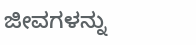ಜೀವಗಳನ್ನು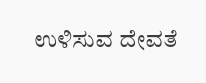ಉಳಿಸುವ ದೇವತೆ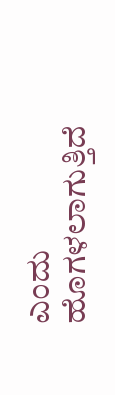ಎಂದು ಹೊಗಳಲಾಗುತ್ತಿದೆ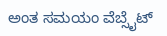ಅಂತ ಸಮಯಂ ವೆಬ್ಸೈಟ್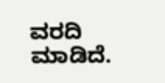ವರದಿ ಮಾಡಿದೆ.